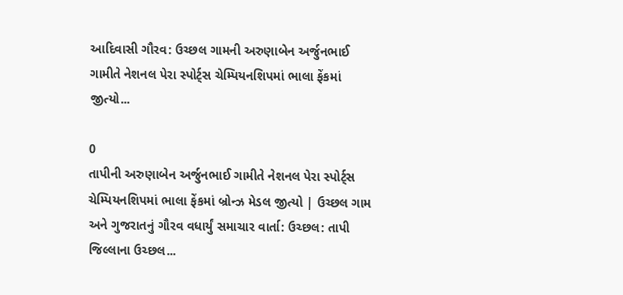આદિવાસી ગૌરવ: ઉચ્છલ ગામની અરુણાબેન અર્જુનભાઈ ગામીતે નેશનલ પેરા સ્પોર્ટ્સ ચેમ્પિયનશિપમાં ભાલા ફેંકમાં જીત્યો...

0
તાપીની અરુણાબેન અર્જુનભાઈ ગામીતે નેશનલ પેરા સ્પોર્ટ્સ ચેમ્પિયનશિપમાં ભાલા ફેંકમાં બ્રોન્ઝ મેડલ જીત્યો | ઉચ્છલ ગામ અને ગુજરાતનું ગૌરવ વધાર્યું સમાચાર વાર્તા: ઉચ્છલ: તાપી જિલ્લાના ઉચ્છલ...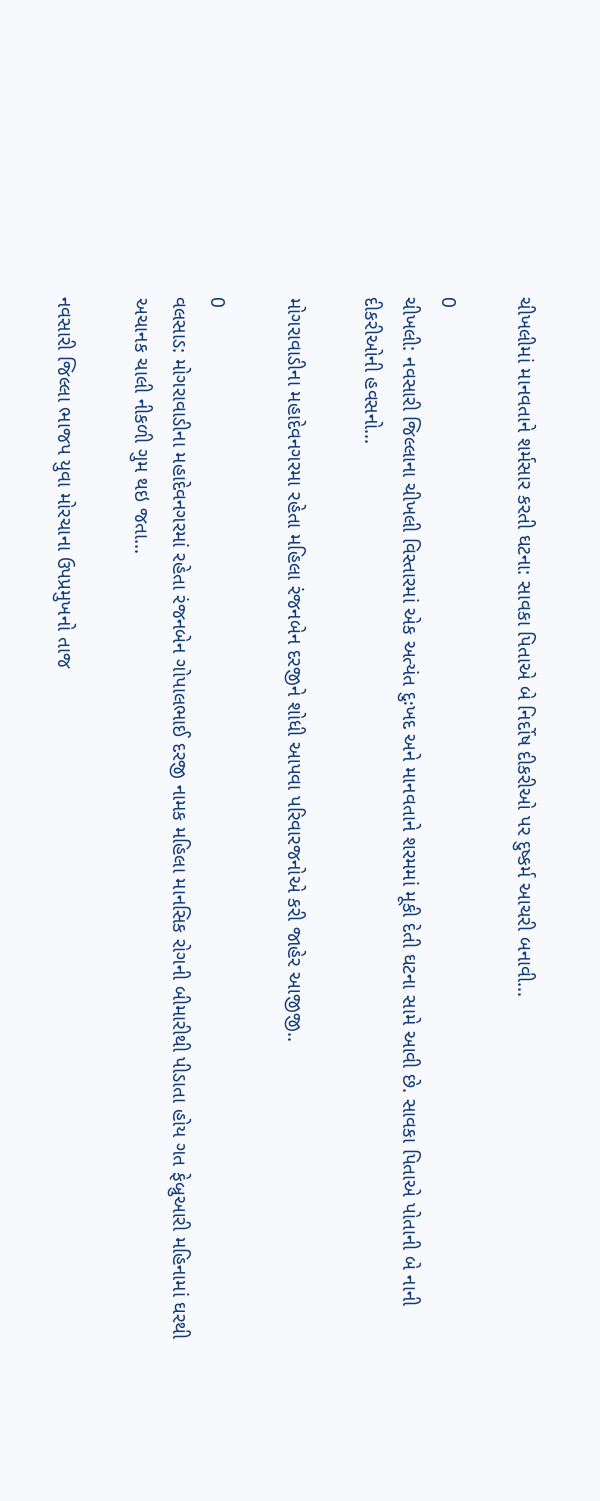ચીખલીમાં માનવતાને શર્મસાર કરતી ઘટના: સાવકા પિતાએ બે નિર્દોષ દીકરીઓ પર દુષ્કર્મ આચરી બનાવી...

0
ચીખલી: નવસારી જિલ્લાના ચીખલી વિસ્તારમાં એક અત્યંત દુઃખદ અને માનવતાને શરમમાં મૂકી દેતી ઘટના સામે આવી છે. સાવકા પિતાએ પોતાની બે નાની દીકરીઓની હવસનો...

મોગરાવાડીના મહાદેવનગરમા રહેતા મહિલા રંજનબેન દરજીને શોધી આપવા પરિવારજનોએ કરી જાહેર આજીજી..

0
વલસાડ: મોગરાવાડીના મહાદેવનગરમાં રહેતા રંજનબેન ગોપાલભાઈ દરજી નામક મહિલા માનસિક રોગની બીમારીથી પીડાતા હોય ગત ફેબ્રુઆરી મહિનામાં ઘરથી અચાનક ચાલી નીકળી ગુમ થઇ જતા...

નવસારી જિલ્લા ભાજપ યુવા મોરચાના ઉપપ્રમુખનો તાજ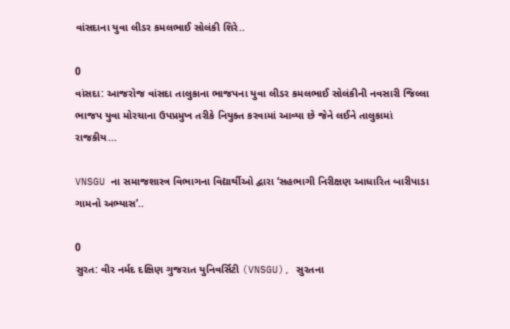વાંસદાના યુવા લીડર કમલભાઈ સોલંકી શિરે..

0
વાંસદા: આજરોજ વાંસદા તાલુકાના ભાજપના યુવા લીડર કમલભાઈ સોલંકીની નવસારી જિલ્લા ભાજપ યુવા મોરચાના ઉપપ્રમુખ તરીકે નિયુક્ત કરવામાં આવ્યા છે જેને લઈને તાલુકામાં રાજકીય...

VNSGU ના સમાજશાસ્ત્ર વિભાગના વિદ્યાર્થીઓ દ્વારા ‘સહભાગી નિરીક્ષણ આધારિત બારીપાડા ગામનો અભ્યાસ’..

0
સુરત: વીર નર્મદ દક્ષિણ ગુજરાત યુનિવર્સિટી (VNSGU), સુરતના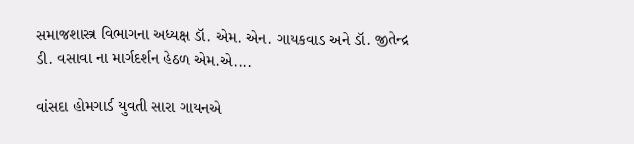સમાજશાસ્ત્ર વિભાગના અધ્યક્ષ ડૉ. એમ. એન. ગાયકવાડ અને ડૉ. જીતેન્દ્ર ડી. વસાવા ના માર્ગદર્શન હેઠળ એમ.એ....

વાંસદા હોમગાર્ડ યુવતી સારા ગાયનએ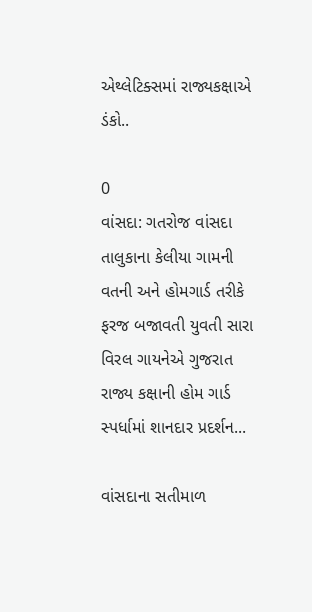એથ્લેટિક્સમાં રાજ્યકક્ષાએ ડંકો..

0
વાંસદા: ગતરોજ વાંસદા તાલુકાના કેલીયા ગામની વતની અને હોમગાર્ડ તરીકે ફરજ બજાવતી યુવતી સારા વિરલ ગાયનેએ ગુજરાત રાજ્ય કક્ષાની હોમ ગાર્ડ સ્પર્ધામાં શાનદાર પ્રદર્શન...

વાંસદાના સતીમાળ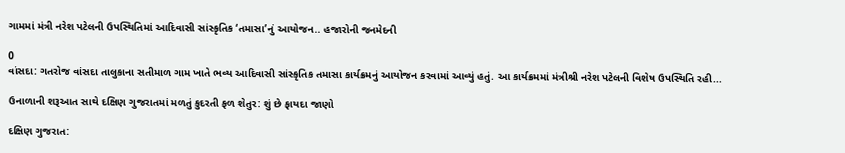ગામમાં મંત્રી નરેશ પટેલની ઉપસ્થિતિમાં આદિવાસી સાંસ્કૃતિક ‘તમાસા’નું આયોજન.. હજારોની જનમેદની

0
વાંસદા: ગતરોજ વાંસદા તાલુકાના સતીમાળ ગામ ખાતે ભવ્ય આદિવાસી સાંસ્કૃતિક તમાસા કાર્યક્રમનું આયોજન કરવામાં આવ્યું હતું. આ કાર્યક્રમમાં મંત્રીશ્રી નરેશ પટેલની વિશેષ ઉપસ્થિતિ રહી...

ઉનાળાની શરૂઆત સાથે દક્ષિણ ગુજરાતમાં મળતું કુદરતી ફળ શેતુર: શું છે ફાયદા જાણો

દક્ષિણ ગુજરાત: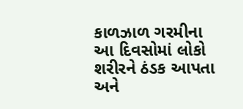કાળઝાળ ગરમીના આ દિવસોમાં લોકો શરીરને ઠંડક આપતા અને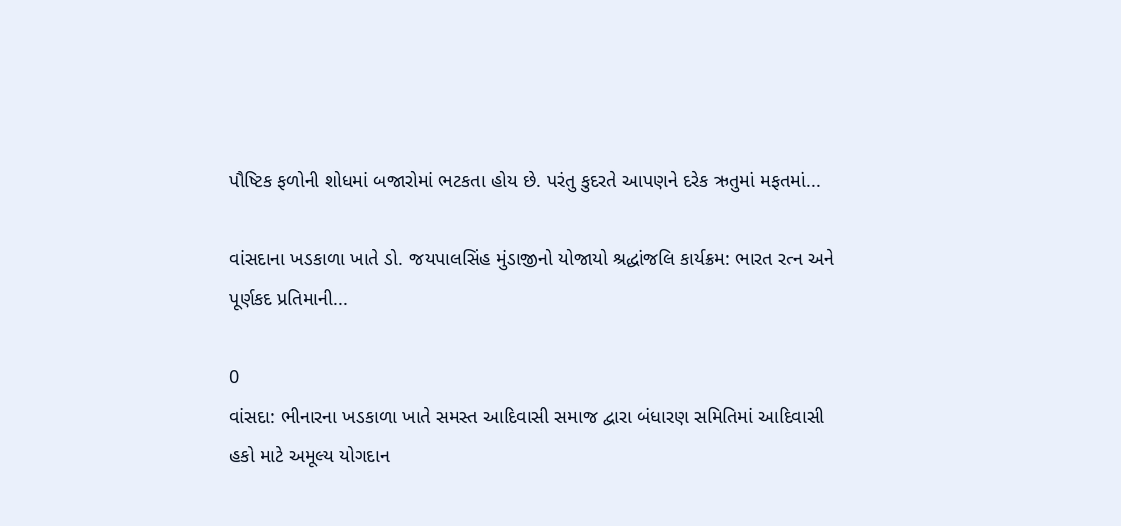પૌષ્ટિક ફળોની શોધમાં બજારોમાં ભટકતા હોય છે. પરંતુ કુદરતે આપણને દરેક ઋતુમાં મફતમાં...

વાંસદાના ખડકાળા ખાતે ડો. જયપાલસિંહ મુંડાજીનો યોજાયો શ્રદ્ધાંજલિ કાર્યક્રમ: ભારત રત્ન અને પૂર્ણકદ પ્રતિમાની...

0
વાંસદા: ભીનારના ખડકાળા ખાતે સમસ્ત આદિવાસી સમાજ દ્વારા બંધારણ સમિતિમાં આદિવાસી હકો માટે અમૂલ્ય યોગદાન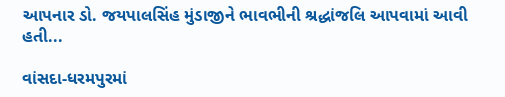આપનાર ડો. જયપાલસિંહ મુંડાજીને ભાવભીની શ્રદ્ધાંજલિ આપવામાં આવી હતી...

વાંસદા-ધરમપુરમાં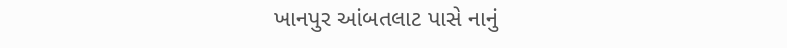ખાનપુર આંબતલાટ પાસે નાનું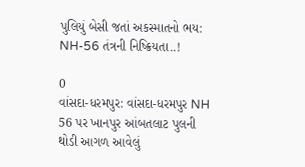પુલિયું બેસી જતાં અકસ્માતનો ભય: NH-56 તંત્રની નિષ્ક્રિયતા..!

0
વાંસદા-ધરમપુર: વાંસદા-ધરમપુર NH 56 પર ખાનપુર આંબતલાટ પુલની થોડી આગળ આવેલું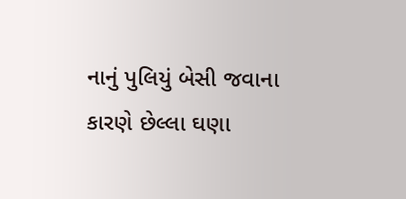નાનું પુલિયું બેસી જવાના કારણે છેલ્લા ઘણા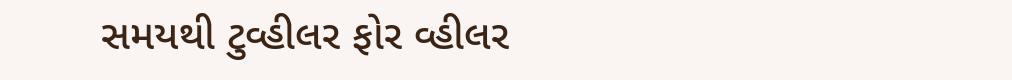સમયથી ટુવ્હીલર ફોર વ્હીલર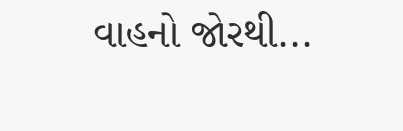વાહનો જોરથી...